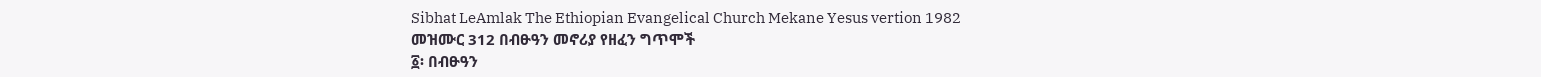Sibhat LeAmlak The Ethiopian Evangelical Church Mekane Yesus vertion 1982
መዝሙር 312 በብፁዓን መኖሪያ የዘፈን ግጥሞች
፩፡ በብፁዓን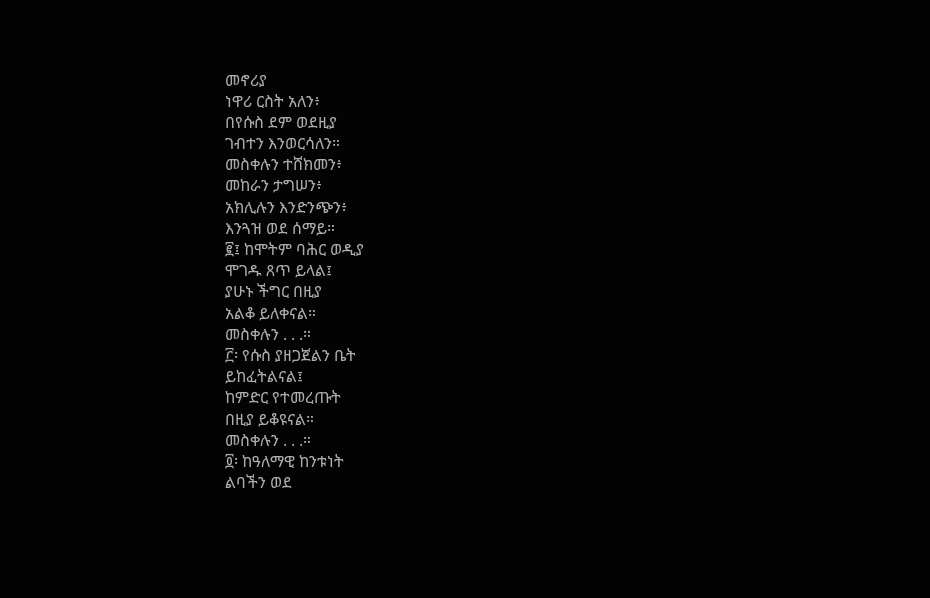መኖሪያ
ነዋሪ ርስት አለን፥
በየሱስ ደም ወደዚያ
ገብተን እንወርሳለን።
መስቀሉን ተሸክመን፥
መከራን ታግሠን፥
አክሊሉን እንድንጭን፥
እንጓዝ ወደ ሰማይ።
፪፤ ከሞትም ባሕር ወዲያ
ሞገዱ ጸጥ ይላል፤
ያሁኑ ችግር በዚያ
አልቆ ይለቀናል።
መስቀሉን . . .።
፫፡ የሱስ ያዘጋጀልን ቤት
ይከፈትልናል፤
ከምድር የተመረጡት
በዚያ ይቆዩናል።
መስቀሉን . . .።
፬፡ ከዓለማዊ ከንቱነት
ልባችን ወደ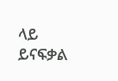ላይ
ይናፍቃል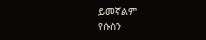ይመኛልም
የሱስን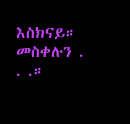እስክናይ።
መስቀሉን . . .።